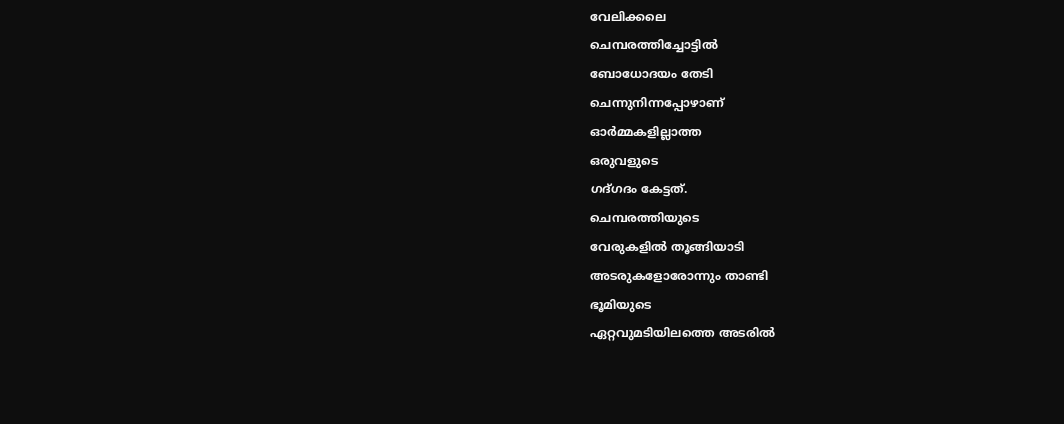വേലിക്കലെ
ചെമ്പരത്തിച്ചോട്ടിൽ
ബോധോദയം തേടി
ചെന്നുനിന്നപ്പോഴാണ്
ഓർമ്മകളില്ലാത്ത
ഒരുവളുടെ
ഗദ്ഗദം കേട്ടത്.
ചെമ്പരത്തിയുടെ
വേരുകളിൽ തൂങ്ങിയാടി
അടരുകളോരോന്നും താണ്ടി
ഭൂമിയുടെ
ഏറ്റവുമടിയിലത്തെ അടരിൽ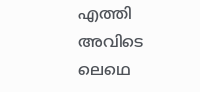എത്തി
അവിടെ
ലെഥെ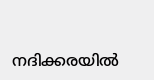നദിക്കരയിൽ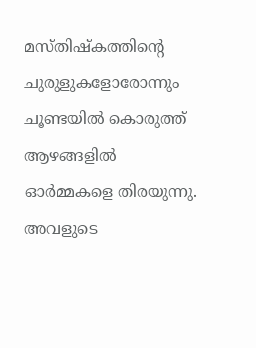മസ്തിഷ്കത്തിന്റെ
ചുരുളുകളോരോന്നും
ചൂണ്ടയിൽ കൊരുത്ത്
ആഴങ്ങളിൽ
ഓർമ്മകളെ തിരയുന്നു.
അവളുടെ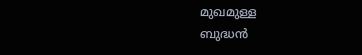മുഖമുള്ള
ബുദ്ധൻ